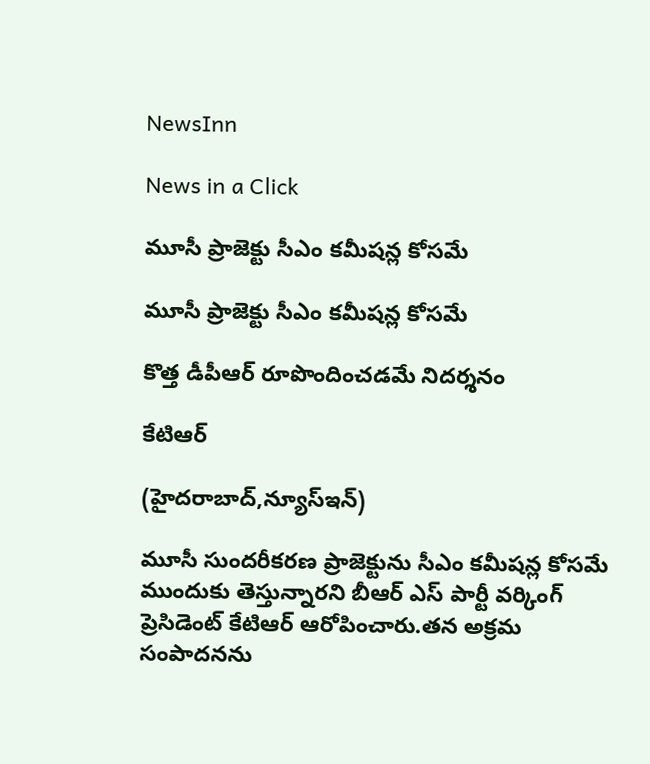NewsInn

News in a Click

మూసీ ప్రాజెక్టు సీఎం క‌మీష‌న్ల కోస‌మే

మూసీ ప్రాజెక్టు సీఎం క‌మీష‌న్ల కోస‌మే

కొత్త డీపీఆర్ రూపొందించ‌డ‌మే నిద‌ర్శ‌నం

కేటిఆర్

(హైద‌రాబాద్,న్యూస్ఇన్‌)

మూసీ సుంద‌రీక‌ర‌ణ ప్రాజెక్టును సీఎం క‌మీష‌న్ల కోస‌మే ముందుకు తెస్తున్నార‌ని బీఆర్ ఎస్ పార్టీ వ‌ర్కింగ్ ప్రెసిడెంట్ కేటిఆర్ ఆరోపించారు.త‌న అక్ర‌మ సంపాద‌న‌ను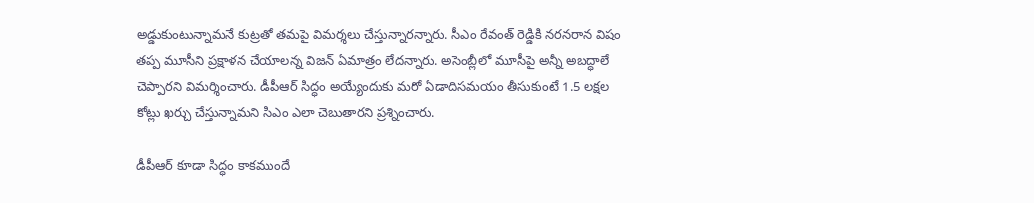అడ్డుకుంటున్నామ‌నే కుట్ర‌తో త‌మ‌పై విమ‌ర్శ‌లు చేస్తున్నార‌న్నారు. సీఎం రేవంత్ రెడ్డికి నరనరాన విషం తప్ప మూసీని ప్రక్షాళన చేయాలన్న విజన్ ఏమాత్రం లేదన్నారు. అసెంబ్లీలో మూసీపై అన్నీ అబ‌ద్ధాలే చెప్పార‌ని విమ‌ర్శించారు. డీపీఆర్ సిద్ధం అయ్యేందుకు మ‌రో ఏడాదిస‌మ‌యం తీసుకుంటే 1.5 ల‌క్ష‌ల కోట్లు ఖ‌ర్చు చేస్తున్నామ‌ని సిఎం ఎలా చెబుతార‌ని ప్ర‌శ్నించారు.

డీపీఆర్ కూడా సిద్ధం కాకముందే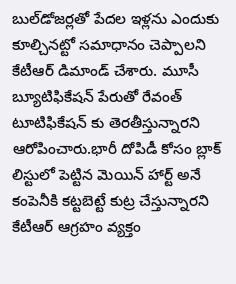బుల్‌డోజర్లతో పేదల ఇళ్లను ఎందుకు కూల్చినట్టో సమాధానం చెప్పాలని కేటీఆర్ డిమాండ్ చేశారు. మూసీ బ్యూటిఫికేష‌న్ పేరుతో రేవంత్ టూటిఫికేష‌న్ కు తెర‌తీస్తున్నార‌ని ఆరోపించారు.భారీ దోపిడీ కోసం బ్లాక్ లిస్టులో పెట్టిన మెయిన్ హార్ట్ అనే కంపెనీకి కట్టబెట్టే కుట్ర చేస్తున్నారని కేటీఆర్ ఆగ్రహం వ్య‌క్తం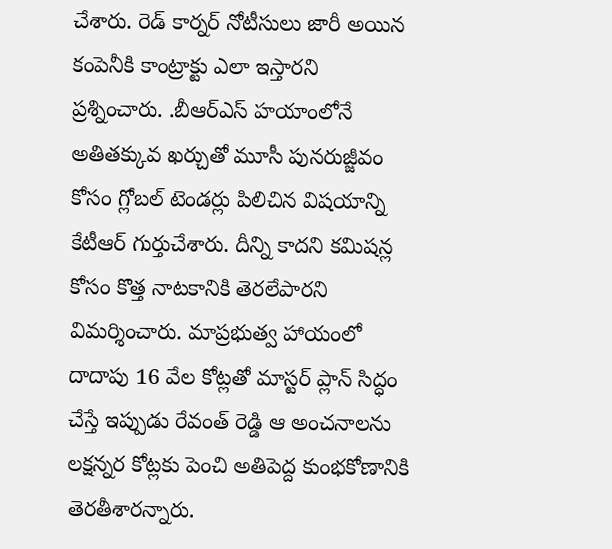చేశారు. రెడ్ కార్నర్ నోటీసులు జారీ అయిన కంపెనీకి కాంట్రాక్టు ఎలా ఇస్తారని ప్ర‌శ్నించారు. .బీఆర్ఎస్ హయాంలోనే అతితక్కువ ఖర్చుతో మూసీ పునరుజ్జీవం కోసం గ్లోబల్ టెండర్లు పిలిచిన విషయాన్ని కేటీఆర్ గుర్తుచేశారు. దీన్ని కాద‌ని కమిషన్ల కోసం కొత్త నాటకానికి తెరలేపారని విమ‌ర్శించారు. మాప్ర‌భుత్వ హాయంలో దాదాపు 16 వేల కోట్లతో మాస్టర్ ప్లాన్ సిద్ధం చేస్తే ఇప్పుడు రేవంత్ రెడ్డి ఆ అంచనాలను లక్షన్నర కోట్లకు పెంచి అతిపెద్ద కుంభకోణానికి తెరతీశారన్నారు.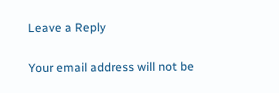Leave a Reply

Your email address will not be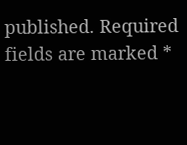published. Required fields are marked *